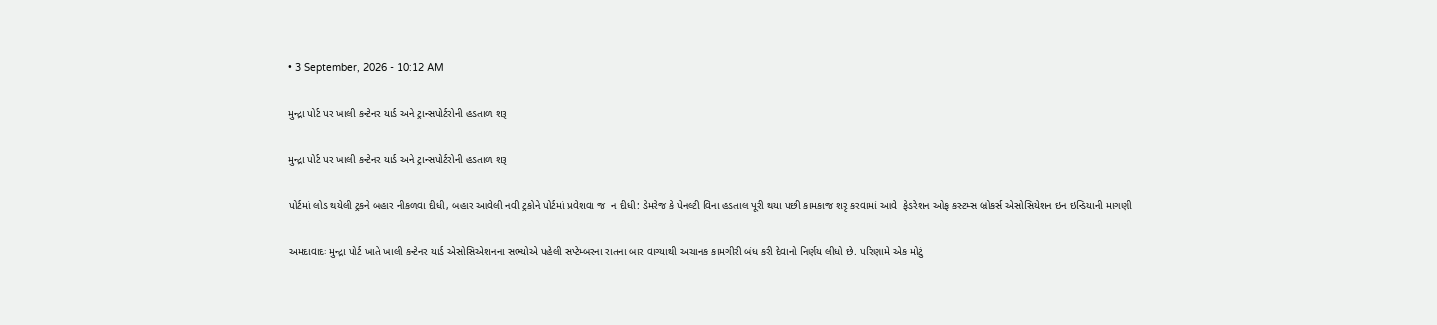• 3 September, 2026 - 10:12 AM

મુન્દ્રા પોર્ટ પર ખાલી કન્ટેનર યાર્ડ અને ટ્રાન્સપોર્ટરોની હડતાળ શરૂ

મુન્દ્રા પોર્ટ પર ખાલી કન્ટેનર યાર્ડ અને ટ્રાન્સપોર્ટરોની હડતાળ શરૂ

પોર્ટમાં લોડ થયેલી ટ્રકને બહાર નીકળવા દીધી, બહાર આવેલી નવી ટ્રકોને પોર્ટમાં પ્રવેશવા જ  ન દીધી: ડેમરેજ કે પેનલ્ટી વિના હડતાલ પૂરી થયા પછી કામકાજ શરૃ કરવામાં આવે  ફેડરેશન ઓફ કસ્ટમ્સ બ્રોકર્સ એસોસિયેશન ઇન ઇન્ડિયાની માગણી

અમદાવાદઃ મુન્દ્રા પોર્ટ ખાતે ખાલી કન્ટેનર યાર્ડ એસોસિએશનના સભ્યોએ પહેલી સપ્ટેમ્બરના રાતના બાર વાગ્યાથી અચાનક કામગીરી બંધ કરી દેવાનો નિર્ણય લીધો છે. પરિણામે એક મોટું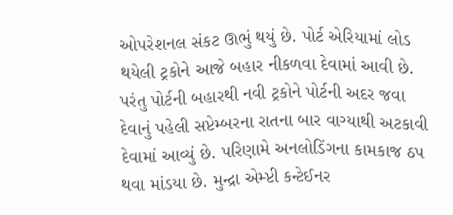ઓપરેશનલ સંકટ ઊભું થયું છે. પોર્ટ એરિયામાં લોડ થયેલી ટ્રકોને આજે બહાર નીકળવા દેવામાં આવી છે. પરંતુ પોર્ટની બહારથી નવી ટ્રકોને પોર્ટની અદર જવા દેવાનું પહેલી સપ્ટેમ્બરના રાતના બાર વાગ્યાથી અટકાવી દેવામાં આવ્યું છે. પરિણામે અનલોડિંગના કામકાજ ઠપ થવા માંડયા છે. મુન્દ્રા એમ્પ્ટી કન્ટેઈનર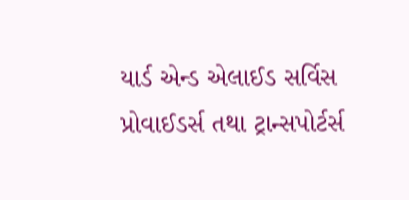યાર્ડ એન્ડ એલાઈડ સર્વિસ પ્રોવાઈડર્સ તથા ટ્રાન્સપોર્ટર્સ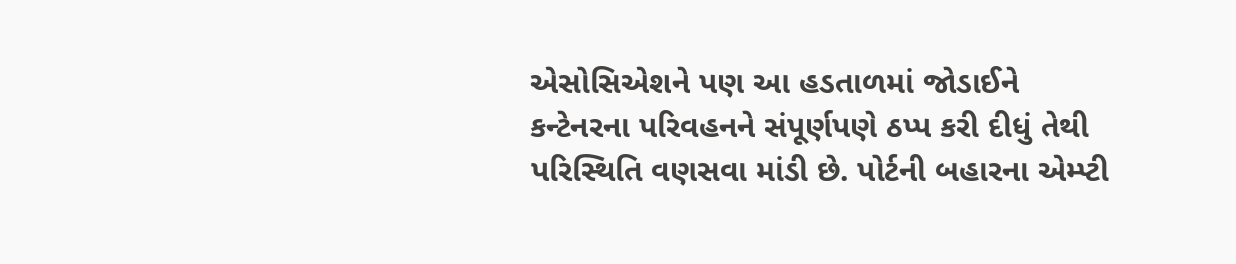એસોસિએશને પણ આ હડતાળમાં જોડાઈને કન્ટેનરના પરિવહનને સંપૂર્ણપણે ઠપ્પ કરી દીધું તેથી પરિસ્થિતિ વણસવા માંડી છે. પોર્ટની બહારના એમ્પ્ટી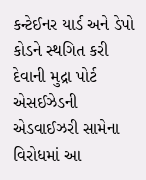કન્ટેઈનર યાર્ડ અને ડેપો કોડને સ્થગિત કરી દેવાની મુદ્રા પોર્ટ એસઈઝેડની એડવાઈઝરી સામેના વિરોધમાં આ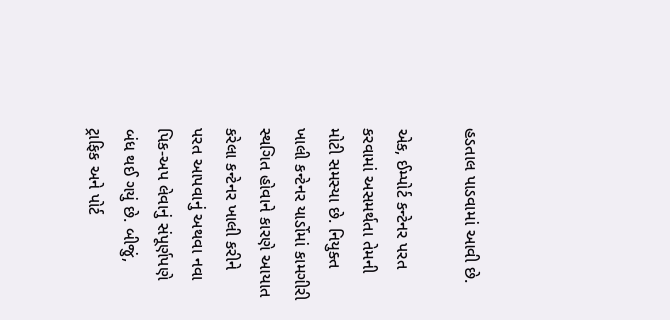હડતાલ પાડવામાં આવી છે.

એક, ઈમ્પોર્ટ કન્ટેનર પરત કરવામાં અસમર્થતા તેમની મોટી સમસ્યા છે. નિયુક્ત ખાલી કન્ટેનર યાર્ડોમાં કામગીરી સ્થગિત હોવાને કારણે આયાત કરેલા કન્ટેનર ખાલી કરીને પરત આપવાનું અથવા નવા પિક-અપ લેવાનું સંપૂર્ણપણે બંધ થઈ ગયું છે. બીજું, ટ્રાફિક અને પોર્ટ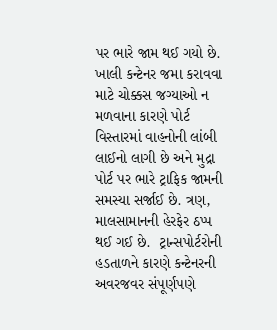પર ભારે જામ થઈ ગયો છે. ખાલી કન્ટેનર જમા કરાવવા માટે ચોક્કસ જગ્યાઓ ન મળવાના કારણે પોર્ટ વિસ્તારમાં વાહનોની લાંબી લાઈનો લાગી છે અને મુદ્રા પોર્ટ પર ભારે ટ્રાફિક જામની સમસ્યા સર્જાઈ છે. ત્રણ, માલસામાનની હેરફેર ઠપ્પ થઈ ગઈ છે.  ટ્રાન્સપોર્ટરોની હડતાળને કારણે કન્ટેનરની અવરજવર સંપૂર્ણપણે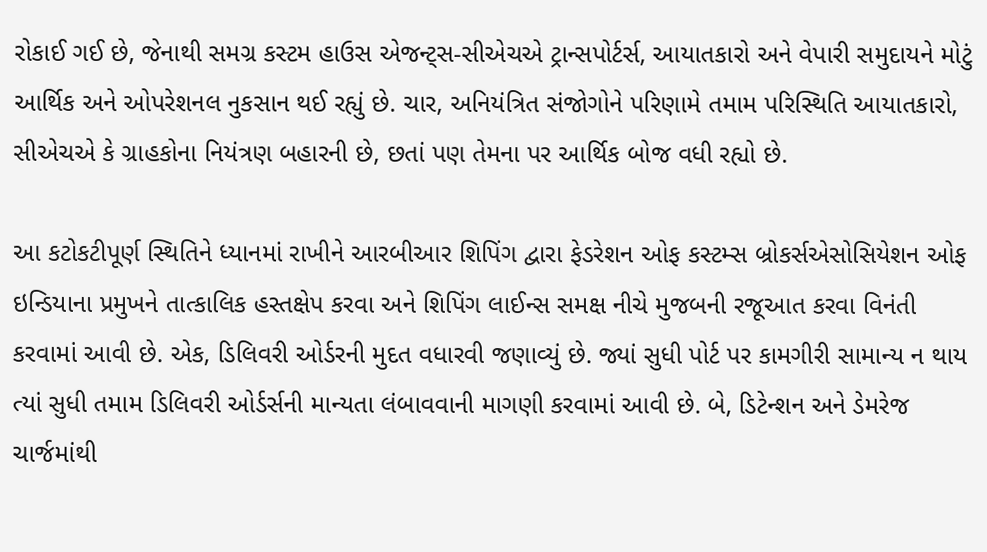રોકાઈ ગઈ છે, જેનાથી સમગ્ર કસ્ટમ હાઉસ એજન્ટ્સ-સીએચએ ટ્રાન્સપોર્ટર્સ, આયાતકારો અને વેપારી સમુદાયને મોટું આર્થિક અને ઓપરેશનલ નુકસાન થઈ રહ્યું છે. ચાર, અનિયંત્રિત સંજોગોને પરિણામે તમામ પરિસ્થિતિ આયાતકારો, સીએચએ કે ગ્રાહકોના નિયંત્રણ બહારની છે, છતાં પણ તેમના પર આર્થિક બોજ વધી રહ્યો છે.

આ કટોકટીપૂર્ણ સ્થિતિને ધ્યાનમાં રાખીને આરબીઆર શિપિંગ દ્વારા ફેડરેશન ઓફ કસ્ટમ્સ બ્રોકર્સએસોસિયેશન ઓફ ઇન્ડિયાના પ્રમુખને તાત્કાલિક હસ્તક્ષેપ કરવા અને શિપિંગ લાઈન્સ સમક્ષ નીચે મુજબની રજૂઆત કરવા વિનંતી કરવામાં આવી છે. એક, ડિલિવરી ઓર્ડરની મુદત વધારવી જણાવ્યું છે. જ્યાં સુધી પોર્ટ પર કામગીરી સામાન્ય ન થાય ત્યાં સુધી તમામ ડિલિવરી ઓર્ડર્સની માન્યતા લંબાવવાની માગણી કરવામાં આવી છે. બે, ડિટેન્શન અને ડેમરેજ ચાર્જમાંથી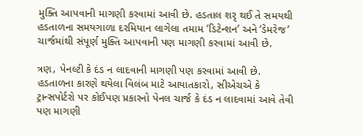મુક્તિ આપવાની માગણી કરવામાં આવી છે. હડતાલ શરૃ થઈ તે સમયથી હડતાળના સમયગાળા દરમિયાન લાગેલા તમામ ‘ડિટેન્શન’ અને ‘ડેમરેજ’ ચાર્જમાંથી સંપૂર્ણ મુક્તિ આપવાની પણ માગણી કરવામાં આવી છે.

ત્રણ, પેનલ્ટી કે દંડ ન લાદવાની માગણી પણ કરવામાં આવી છે. હડતાળના કારણે થયેલા વિલંબ માટે આયાતકારો, સીએચએ કે ટ્રાન્સપોર્ટરો પર કોઈપણ પ્રકારનો પેનલ ચાર્જ કે દંડ ન લાદવામાં આવે તેવી પણ માગણી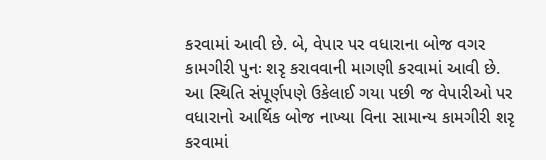કરવામાં આવી છે. બે, વેપાર પર વધારાના બોજ વગર કામગીરી પુનઃ શરૃ કરાવવાની માગણી કરવામાં આવી છે. આ સ્થિતિ સંપૂર્ણપણે ઉકેલાઈ ગયા પછી જ વેપારીઓ પર વધારાનો આર્થિક બોજ નાખ્યા વિના સામાન્ય કામગીરી શરૃ કરવામાં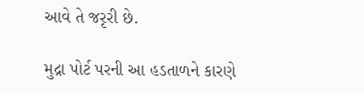આવે તે જરૃરી છે.

મુદ્રા પોર્ટ પરની આ હડતાળને કારણે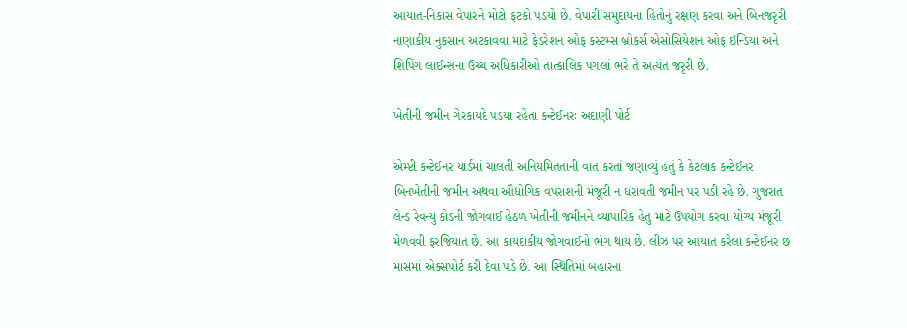આયાત-નિકાસ વેપારને મોટો ફટકો પડયો છે. વેપારી સમુદાયના હિતોનું રક્ષણ કરવા અને બિનજરૃરી નાણાકીય નુકસાન અટકાવવા માટે ફેડરેશન ઓફ કસ્ટમ્સ બ્રોકર્સ એસોસિયેશન ઓફ ઇન્ડિયા અને શિપિંગ લાઈન્સના ઉચ્ચ અધિકારીઓ તાત્કાલિક પગલાં ભરે તે અત્યંત જરૃરી છે.

ખેતીની જમીન ગેરકાયદે પડયા રહેતા કન્ટેઈનરઃ અદાણી પોર્ટ

એમ્પ્ટી કન્ટેઈનર યાર્ડમાં ચાલતી અનિયમિતતાની વાત કરતાં જણાવ્યું હતું કે કેટલાક કન્ટેઈનર બિનખેતીની જમીન અથવા ઔદ્યોગિક વપરાશની મંજૂરી ન ધરાવતી જમીન પર પડી રહે છે. ગુજરાત લેન્ડ રેવન્યુ કોડની જોગવાઈ હેઠળ ખેતીની જમીનને વ્યાપારિક હેતુ માટે ઉપયોગ કરવા યોગ્ય મંજૂરી મેળવવી ફરજિયાત છે. આ કાયદાકીય જોગવાઈનો ભંગ થાય છે. લીઝ પર આયાત કરેલા કન્ટેઈનર છ માસમાં એક્સપોર્ટ કરી દેવા પડે છે. આ સ્થિતિમાં બહારના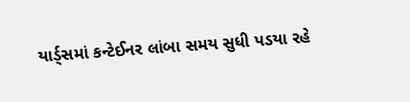યાર્ડ્સમાં કન્ટેઈનર લાંબા સમય સુધી પડયા રહે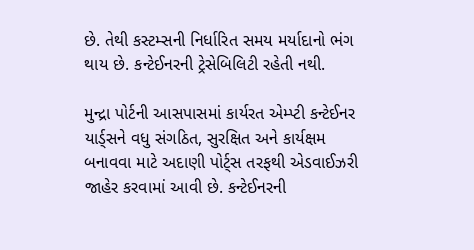છે. તેથી કસ્ટમ્સની નિર્ધારિત સમય મર્યાદાનો ભંગ થાય છે. કન્ટેઈનરની ટ્રેસેબિલિટી રહેતી નથી.

મુન્દ્રા પોર્ટની આસપાસમાં કાર્યરત એમ્પ્ટી કન્ટેઈનર યાર્ડ્સને વધુ સંગઠિત, સુરક્ષિત અને કાર્યક્ષમ બનાવવા માટે અદાણી પોર્ટ્સ તરફથી એડવાઈઝરી જાહેર કરવામાં આવી છે. કન્ટેઈનરની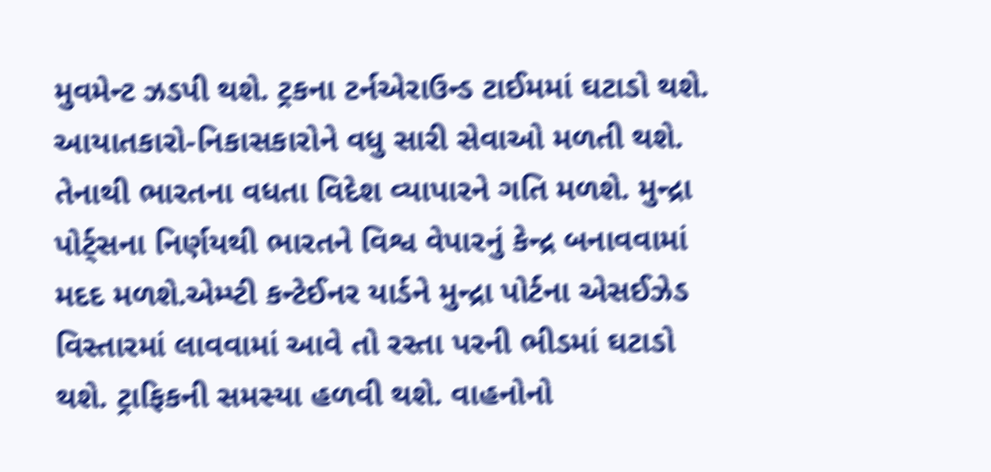મુવમેન્ટ ઝડપી થશે. ટ્રકના ટર્નએરાઉન્ડ ટાઈમમાં ઘટાડો થશે. આયાતકારો-નિકાસકારોને વધુ સારી સેવાઓ મળતી થશે. તેનાથી ભારતના વધતા વિદેશ વ્યાપારને ગતિ મળશે. મુન્દ્રા પોર્ટ્સના નિર્ણયથી ભારતને વિશ્વ વેપારનું કેન્દ્ર બનાવવામાં મદદ મળશે.એમ્પ્ટી કન્ટેઈનર યાર્ડને મુન્દ્રા પોર્ટના એસઈઝેડ વિસ્તારમાં લાવવામાં આવે તો રસ્તા પરની ભીડમાં ઘટાડો થશે. ટ્રાફિકની સમસ્યા હળવી થશે. વાહનોનો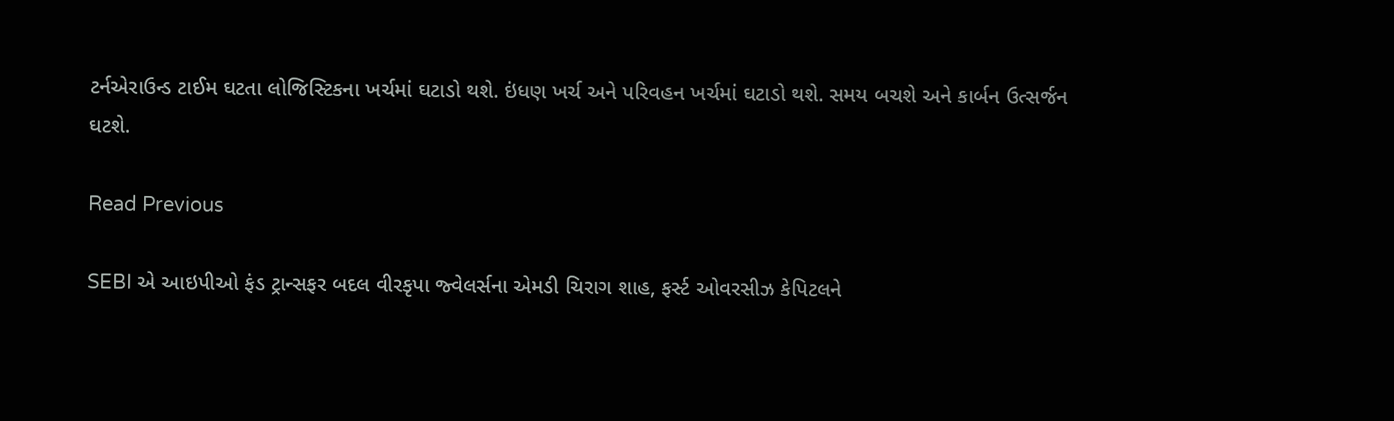ટર્નએરાઉન્ડ ટાઈમ ઘટતા લોજિસ્ટિકના ખર્ચમાં ઘટાડો થશે. ઇંધણ ખર્ચ અને પરિવહન ખર્ચમાં ઘટાડો થશે. સમય બચશે અને કાર્બન ઉત્સર્જન ઘટશે.

Read Previous

SEBI એ આઇપીઓ ફંડ ટ્રાન્સફર બદલ વીરકૃપા જ્વેલર્સના એમડી ચિરાગ શાહ, ફર્સ્ટ ઓવરસીઝ કેપિટલને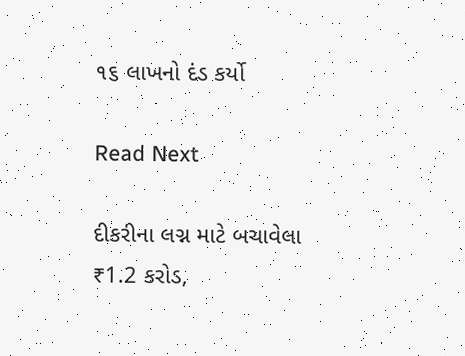૧૬ લાખનો દંડ કર્યો

Read Next

દીકરીના લગ્ન માટે બચાવેલા ₹1.2 કરોડ,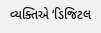વ્યક્તિએ ‘ડિજિટલ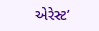એરેસ્ટ’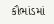કૌભાંડમાં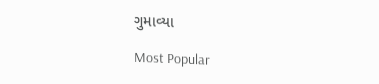ગુમાવ્યા

Most Popular